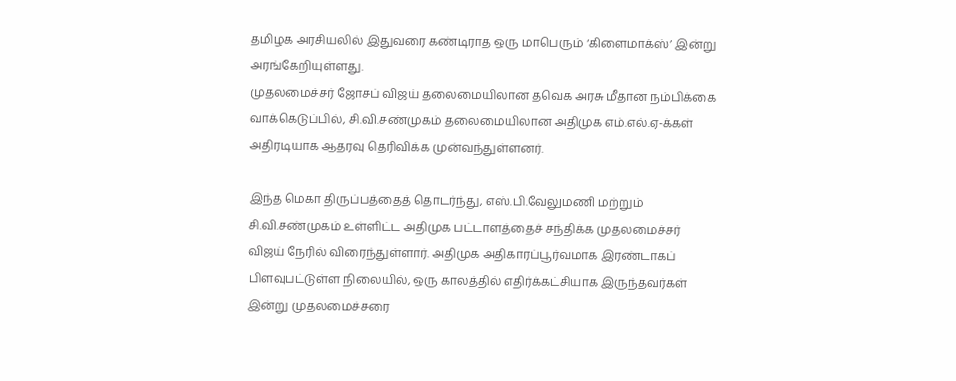தமிழக அரசியலில் இதுவரை கண்டிராத ஒரு மாபெரும் ‘கிளைமாக்ஸ்’ இன்று அரங்கேறியுள்ளது.
முதலமைச்சர் ஜோசப் விஜய் தலைமையிலான தவெக அரசு மீதான நம்பிக்கை வாக்கெடுப்பில், சி.வி.சண்முகம் தலைமையிலான அதிமுக எம்.எல்.ஏ-க்கள் அதிரடியாக ஆதரவு தெரிவிக்க முன்வந்துள்ளனர்.

இந்த மெகா திருப்பத்தைத் தொடர்ந்து, எஸ்.பி.வேலுமணி மற்றும் சி.வி.சண்முகம் உள்ளிட்ட அதிமுக பட்டாளத்தைச் சந்திக்க முதலமைச்சர் விஜய் நேரில் விரைந்துள்ளார். அதிமுக அதிகாரப்பூர்வமாக இரண்டாகப் பிளவுபட்டுள்ள நிலையில், ஒரு காலத்தில் எதிர்க்கட்சியாக இருந்தவர்கள் இன்று முதலமைச்சரை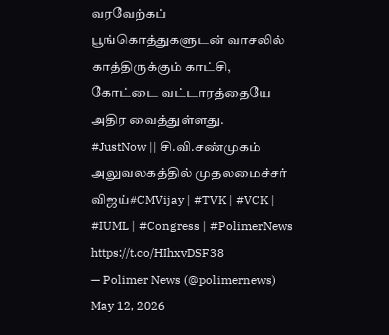வரவேற்கப் பூங்கொத்துகளுடன் வாசலில் காத்திருக்கும் காட்சி, கோட்டை வட்டாரத்தையே அதிர வைத்துள்ளது.
#JustNow || சி.வி.சண்முகம் அலுவலகத்தில் முதலமைச்சர் விஜய்#CMVijay | #TVK | #VCK | #IUML | #Congress | #PolimerNews https://t.co/HIhxvDSF38
— Polimer News (@polimernews) May 12, 2026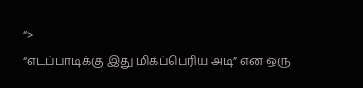“>
“எடப்பாடிக்கு இது மிகப்பெரிய அடி” என ஒரு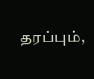தரப்பும்,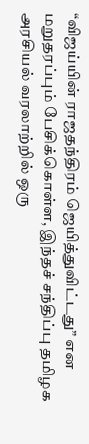“விஜய்யின் ராஜதந்திரம் ஜெயித்துவிட்டது” என மறுதரப்பும் பேசிக்கொள்ள, இந்தச் சந்திப்பு தமிழக அரசியல் வரலாற்றில் ஒரு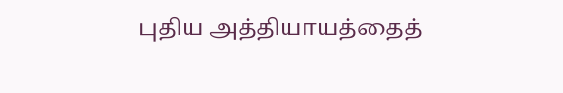புதிய அத்தியாயத்தைத்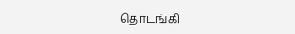தொடங்கி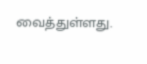வைத்துள்ளது.